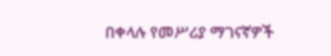በቀላሉ የመሥሪያ ማገናኛዎች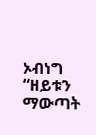ኦብነግ “ዘይቱን ማውጣት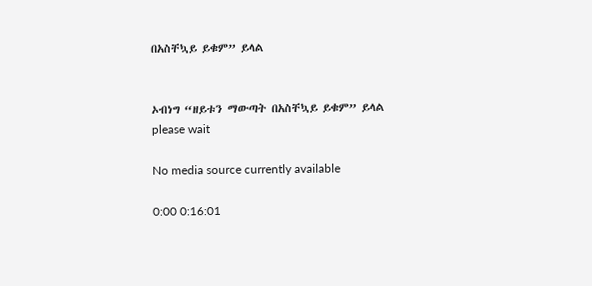በአስቸኳይ ይቁም” ይላል


ኦብነግ “ዘይቱን ማውጣት በአስቸኳይ ይቁም” ይላል
please wait

No media source currently available

0:00 0:16:01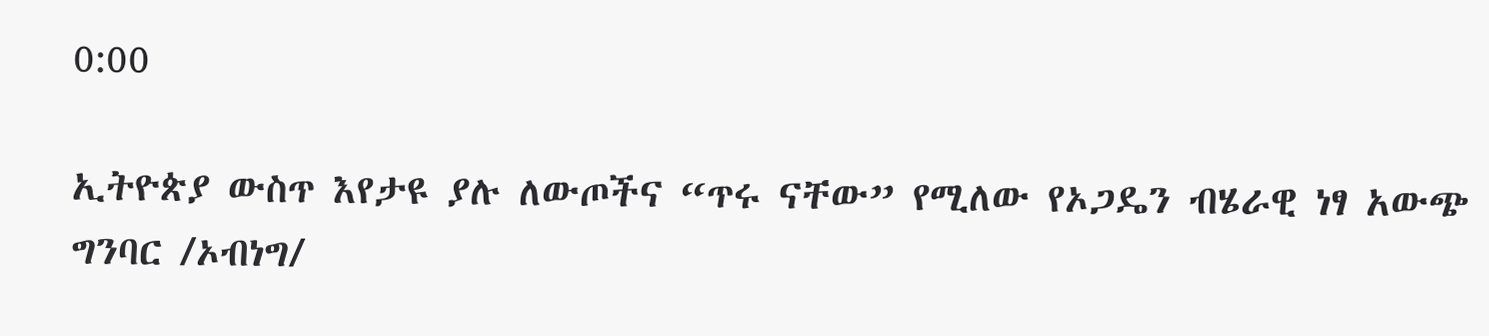0:00

ኢትዮጵያ ውስጥ እየታዩ ያሉ ለውጦችና “ጥሩ ናቸው” የሚለው የኦጋዴን ብሄራዊ ነፃ አውጭ ግንባር /ኦብነግ/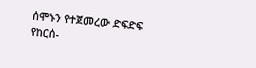ሰሞኑን የተጀመረው ድፍድፍ የከርሰ-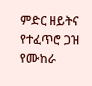ምድር ዘይትና የተፈጥሮ ጋዝ የሙከራ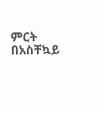ምርት በአስቸኳይ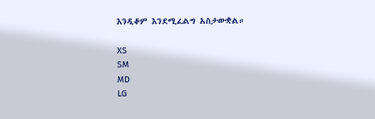እንዲቆም እንደሚፈልግ አስታውቋል።

XS
SM
MD
LG